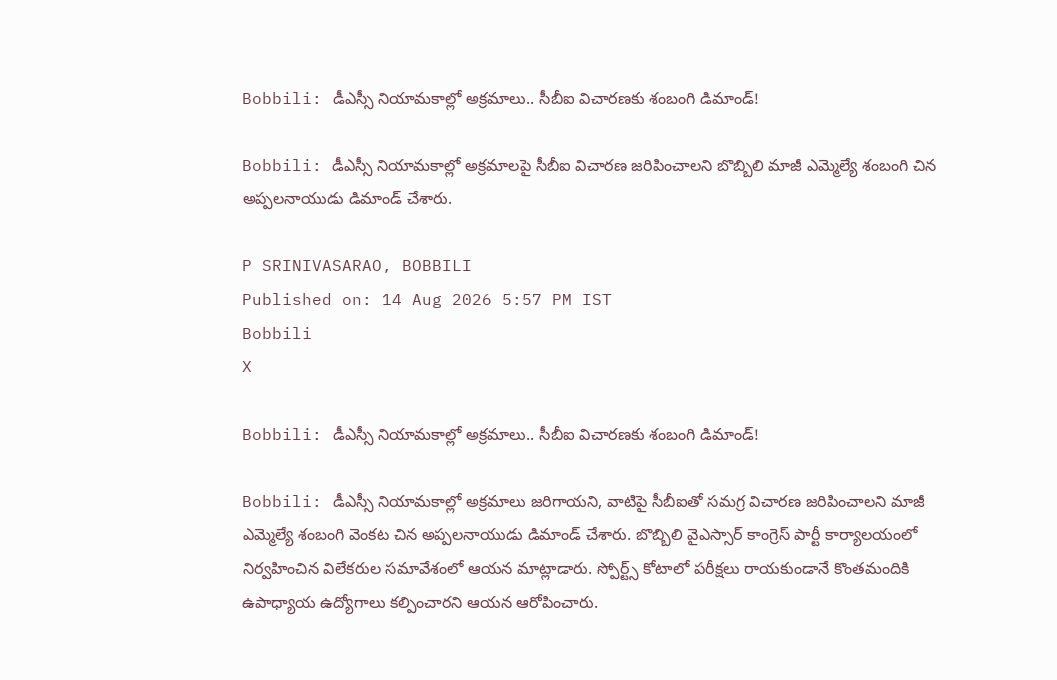Bobbili: డీఎస్సీ నియామకాల్లో అక్రమాలు.. సీబీఐ విచారణకు శంబంగి డిమాండ్!

Bobbili: డీఎస్సీ నియామకాల్లో అక్రమాలపై సీబీఐ విచారణ జరిపించాలని బొబ్బిలి మాజీ ఎమ్మెల్యే శంబంగి చిన అప్పలనాయుడు డిమాండ్ చేశారు.

P SRINIVASARAO, BOBBILI
Published on: 14 Aug 2026 5:57 PM IST
Bobbili
X

Bobbili: డీఎస్సీ నియామకాల్లో అక్రమాలు.. సీబీఐ విచారణకు శంబంగి డిమాండ్!

Bobbili: డీఎస్సీ నియామకాల్లో అక్రమాలు జరిగాయని, వాటిపై సీబీఐతో సమగ్ర విచారణ జరిపించాలని మాజీ ఎమ్మెల్యే శంబంగి వెంకట చిన అప్పలనాయుడు డిమాండ్ చేశారు. బొబ్బిలి వైఎస్సార్ కాంగ్రెస్ పార్టీ కార్యాలయంలో నిర్వహించిన విలేకరుల సమావేశంలో ఆయన మాట్లాడారు. స్పోర్ట్స్ కోటాలో పరీక్షలు రాయకుండానే కొంతమందికి ఉపాధ్యాయ ఉద్యోగాలు కల్పించారని ఆయన ఆరోపించారు.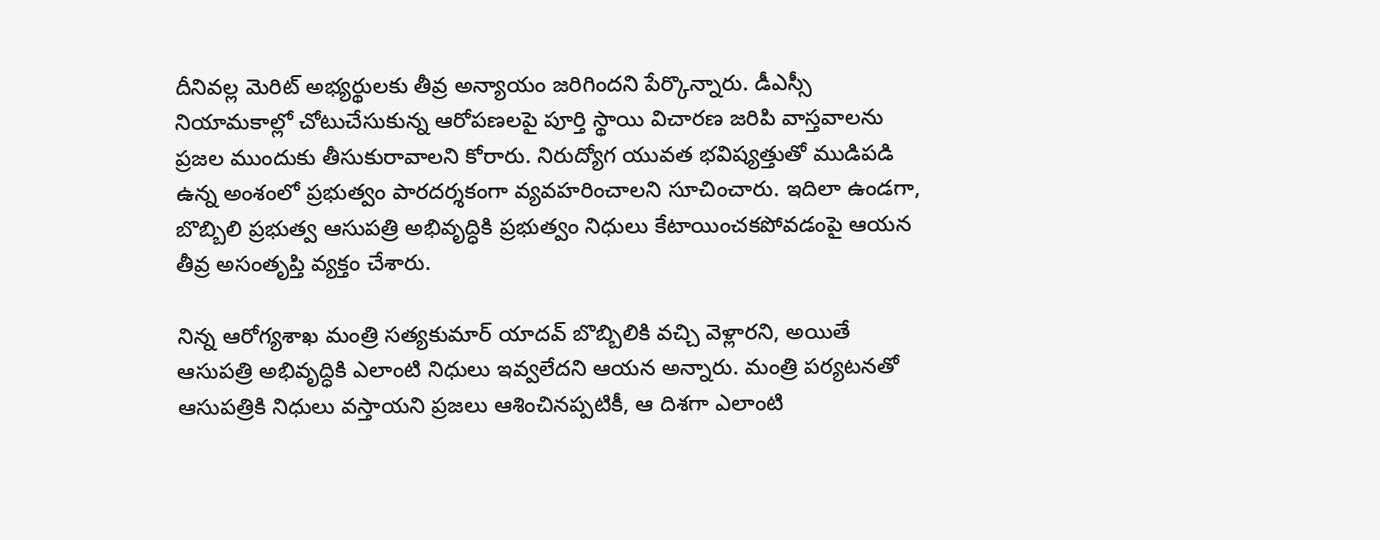దీనివల్ల మెరిట్ అభ్యర్థులకు తీవ్ర అన్యాయం జరిగిందని పేర్కొన్నారు. డీఎస్సీ నియామకాల్లో చోటుచేసుకున్న ఆరోపణలపై పూర్తి స్థాయి విచారణ జరిపి వాస్తవాలను ప్రజల ముందుకు తీసుకురావాలని కోరారు. నిరుద్యోగ యువత భవిష్యత్తుతో ముడిపడి ఉన్న అంశంలో ప్రభుత్వం పారదర్శకంగా వ్యవహరించాలని సూచించారు. ఇదిలా ఉండగా, బొబ్బిలి ప్రభుత్వ ఆసుపత్రి అభివృద్ధికి ప్రభుత్వం నిధులు కేటాయించకపోవడంపై ఆయన తీవ్ర అసంతృప్తి వ్యక్తం చేశారు.

నిన్న ఆరోగ్యశాఖ మంత్రి సత్యకుమార్ యాదవ్ బొబ్బిలికి వచ్చి వెళ్లారని, అయితే ఆసుపత్రి అభివృద్ధికి ఎలాంటి నిధులు ఇవ్వలేదని ఆయన అన్నారు. మంత్రి పర్యటనతో ఆసుపత్రికి నిధులు వస్తాయని ప్రజలు ఆశించినప్పటికీ, ఆ దిశగా ఎలాంటి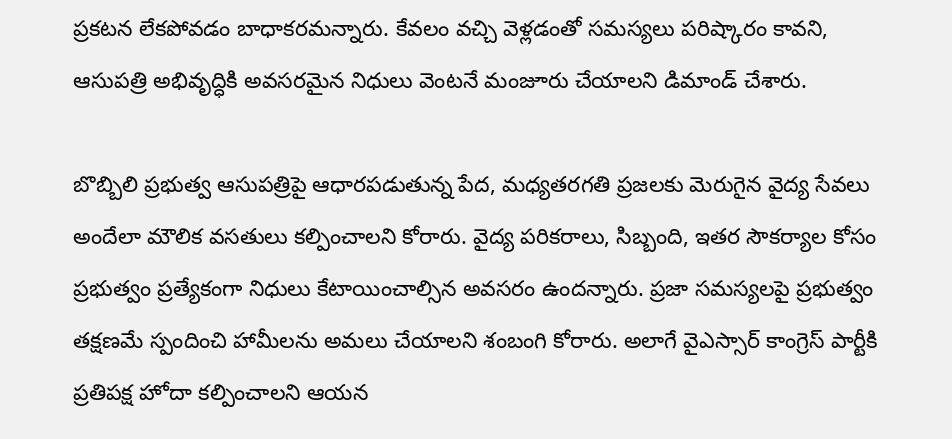ప్రకటన లేకపోవడం బాధాకరమన్నారు. కేవలం వచ్చి వెళ్లడంతో సమస్యలు పరిష్కారం కావని, ఆసుపత్రి అభివృద్ధికి అవసరమైన నిధులు వెంటనే మంజూరు చేయాలని డిమాండ్ చేశారు.

బొబ్బిలి ప్రభుత్వ ఆసుపత్రిపై ఆధారపడుతున్న పేద, మధ్యతరగతి ప్రజలకు మెరుగైన వైద్య సేవలు అందేలా మౌలిక వసతులు కల్పించాలని కోరారు. వైద్య పరికరాలు, సిబ్బంది, ఇతర సౌకర్యాల కోసం ప్రభుత్వం ప్రత్యేకంగా నిధులు కేటాయించాల్సిన అవసరం ఉందన్నారు. ప్రజా సమస్యలపై ప్రభుత్వం తక్షణమే స్పందించి హామీలను అమలు చేయాలని శంబంగి కోరారు. అలాగే వైఎస్సార్ కాంగ్రెస్ పార్టీకి ప్రతిపక్ష హోదా కల్పించాలని ఆయన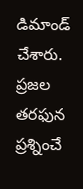డిమాండ్ చేశారు. ప్రజల తరఫున ప్రశ్నించే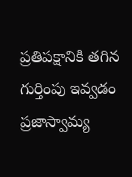ప్రతిపక్షానికి తగిన గుర్తింపు ఇవ్వడం ప్రజాస్వామ్య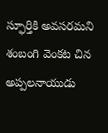స్ఫూర్తికి అవసరమని శంబంగి వెంకట చిన అప్పలనాయుడు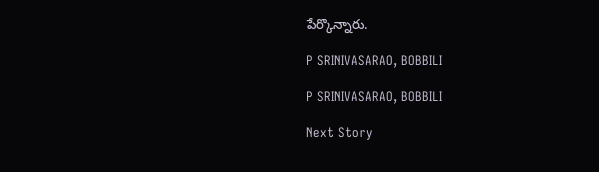పేర్కొన్నారు.

P SRINIVASARAO, BOBBILI

P SRINIVASARAO, BOBBILI

Next Story